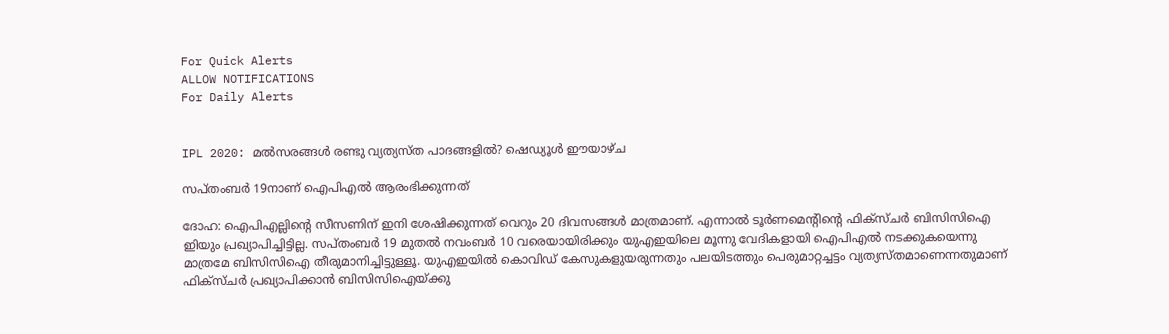For Quick Alerts
ALLOW NOTIFICATIONS
For Daily Alerts


IPL 2020: മല്‍സരങ്ങള്‍ രണ്ടു വ്യത്യസ്ത പാദങ്ങളില്‍? ഷെഡ്യൂള്‍ ഈയാഴ്ച

സപ്തംബര്‍ 19നാണ് ഐപിഎല്‍ ആരംഭിക്കുന്നത്

ദോഹ: ഐപിഎല്ലിന്റെ സീസണിന് ഇനി ശേഷിക്കുന്നത് വെറും 20 ദിവസങ്ങള്‍ മാത്രമാണ്. എന്നാല്‍ ടൂര്‍ണമെന്റിന്റെ ഫിക്‌സ്ചര്‍ ബിസിസിഐ ഇിയും പ്രഖ്യാപിച്ചിട്ടില്ല. സപ്തംബര്‍ 19 മുതല്‍ നവംബര്‍ 10 വരെയായിരിക്കും യുഎഇയിലെ മൂന്നു വേദികളായി ഐപിഎല്‍ നടക്കുകയെന്നു മാത്രമേ ബിസിസിഐ തീരുമാനിച്ചിട്ടുള്ളൂ. യുഎഇയില്‍ കൊവിഡ് കേസുകളുയരുന്നതും പലയിടത്തും പെരുമാറ്റച്ചട്ടം വ്യത്യസ്തമാണെന്നതുമാണ് ഫിക്‌സ്ചര്‍ പ്രഖ്യാപിക്കാന്‍ ബിസിസിഐയ്ക്കു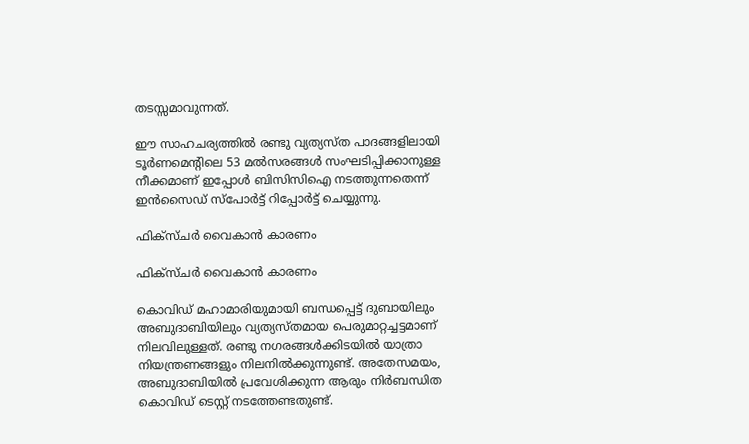തടസ്സമാവുന്നത്.

ഈ സാഹചര്യത്തില്‍ രണ്ടു വ്യത്യസ്ത പാദങ്ങളിലായി ടൂര്‍ണമെന്റിലെ 53 മല്‍സരങ്ങള്‍ സംഘടിപ്പിക്കാനുള്ള നീക്കമാണ് ഇപ്പോള്‍ ബിസിസിഐ നടത്തുന്നതെന്ന് ഇന്‍സൈഡ് സ്‌പോര്‍ട്ട് റിപ്പോര്‍ട്ട് ചെയ്യുന്നു.

ഫിക്‌സ്ചര്‍ വൈകാന്‍ കാരണം

ഫിക്‌സ്ചര്‍ വൈകാന്‍ കാരണം

കൊവിഡ് മഹാമാരിയുമായി ബന്ധപ്പെട്ട് ദുബായിലും അബുദാബിയിലും വ്യത്യസ്തമായ പെരുമാറ്റച്ചട്ടമാണ് നിലവിലുള്ളത്. രണ്ടു നഗരങ്ങള്‍ക്കിടയില്‍ യാത്രാ നിയന്ത്രണങ്ങളും നിലനില്‍ക്കുന്നുണ്ട്. അതേസമയം, അബുദാബിയില്‍ പ്രവേശിക്കുന്ന ആരും നിര്‍ബന്ധിത കൊവിഡ് ടെസ്റ്റ് നടത്തേണ്ടതുണ്ട്.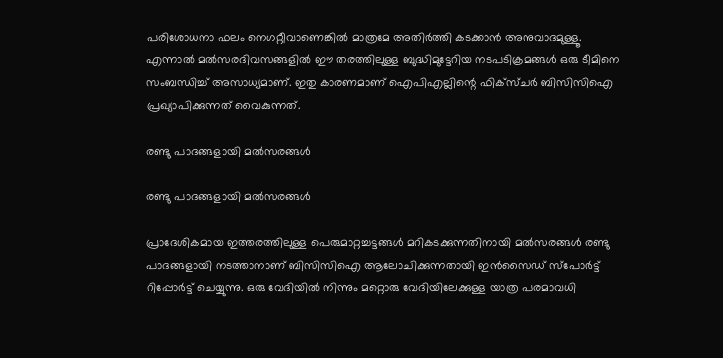പരിശോധനാ ഫലം നെഗറ്റീവാണെങ്കില്‍ മാത്രമേ അതിര്‍ത്തി കടക്കാന്‍ അനുവാദമുള്ളൂ.
എന്നാല്‍ മല്‍സരദിവസങ്ങളില്‍ ഈ തരത്തിലുള്ള ബുദ്ധിമുട്ടേറിയ നടപടിക്രമങ്ങള്‍ ഒരു ടീമിനെ സംബന്ധിച്ച് അസാധ്യമാണ്. ഇതു കാരണമാണ് ഐപിഎല്ലിന്റെ ഫിക്‌സ്ചര്‍ ബിസിസിഐ പ്രഖ്യാപിക്കുന്നത് വൈകുന്നത്.

രണ്ടു പാദങ്ങളായി മല്‍സരങ്ങള്‍

രണ്ടു പാദങ്ങളായി മല്‍സരങ്ങള്‍

പ്രാദേശികമായ ഇത്തരത്തിലുള്ള പെരുമാറ്റച്ചട്ടങ്ങള്‍ മറികടക്കുന്നതിനായി മല്‍സരങ്ങള്‍ രണ്ടു പാദങ്ങളായി നടത്താനാണ് ബിസിസിഐ ആലോചിക്കുന്നതായി ഇന്‍സൈഡ് സ്‌പോര്‍ട്ട് റിപ്പോര്‍ട്ട് ചെയ്യുന്നു. ഒരു വേദിയില്‍ നിന്നും മറ്റൊരു വേദിയിലേക്കുള്ള യാത്ര പരമാവധി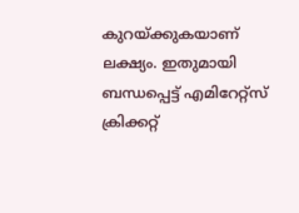കുറയ്ക്കുകയാണ് ലക്ഷ്യം. ഇതുമായി ബന്ധപ്പെട്ട് എമിറേറ്റ്‌സ് ക്രിക്കറ്റ്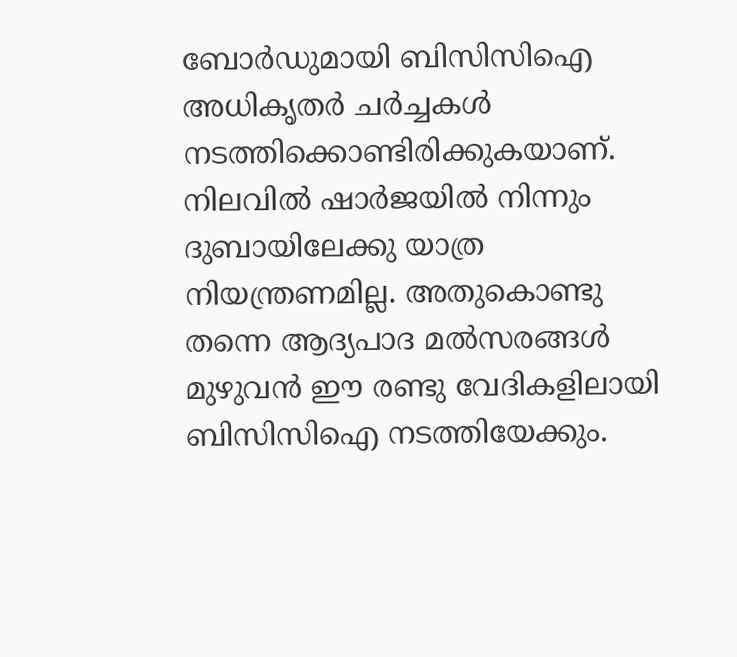ബോര്‍ഡുമായി ബിസിസിഐ അധികൃതര്‍ ചര്‍ച്ചകള്‍ നടത്തിക്കൊണ്ടിരിക്കുകയാണ്.
നിലവില്‍ ഷാര്‍ജയില്‍ നിന്നും ദുബായിലേക്കു യാത്ര നിയന്ത്രണമില്ല. അതുകൊണ്ടു തന്നെ ആദ്യപാദ മല്‍സരങ്ങള്‍ മുഴുവന്‍ ഈ രണ്ടു വേദികളിലായി ബിസിസിഐ നടത്തിയേക്കും.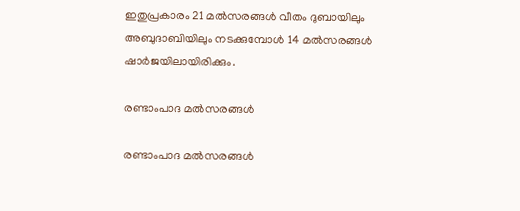ഇതുപ്രകാരം 21 മല്‍സരങ്ങള്‍ വീതം ദുബായിലും അബുദാബിയിലും നടക്കുമ്പോള്‍ 14 മല്‍സരങ്ങള്‍ ഷാര്‍ജയിലായിരിക്കും.

രണ്ടാംപാദ മല്‍സരങ്ങള്‍

രണ്ടാംപാദ മല്‍സരങ്ങള്‍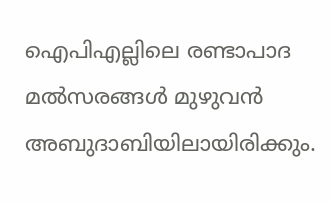ഐപിഎല്ലിലെ രണ്ടാപാദ മല്‍സരങ്ങള്‍ മുഴുവന്‍ അബുദാബിയിലായിരിക്കും.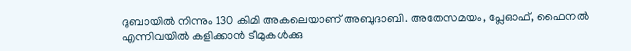ദുബായില്‍ നിന്നും 130 കിമി അകലെയാണ് അബുദാബി. അതേസമയം, പ്ലേഓഫ്, ഫൈനല്‍ എന്നിവയില്‍ കളിക്കാന്‍ ടീമുകള്‍ക്കു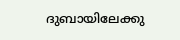ദുബായിലേക്കു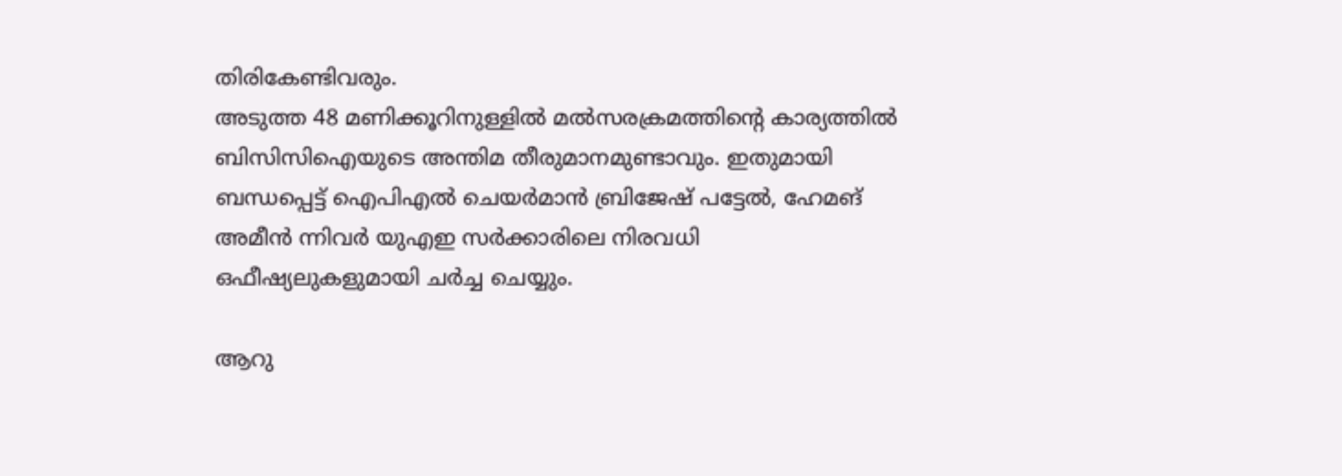തിരികേണ്ടിവരും.
അടുത്ത 48 മണിക്കൂറിനുള്ളില്‍ മല്‍സരക്രമത്തിന്റെ കാര്യത്തില്‍ ബിസിസിഐയുടെ അന്തിമ തീരുമാനമുണ്ടാവും. ഇതുമായി ബന്ധപ്പെട്ട് ഐപിഎല്‍ ചെയര്‍മാന്‍ ബ്രിജേഷ് പട്ടേല്‍, ഹേമങ് അമീന്‍ ന്നിവര്‍ യുഎഇ സര്‍ക്കാരിലെ നിരവധി ഒഫീഷ്യലുകളുമായി ചര്‍ച്ച ചെയ്യും.

ആറു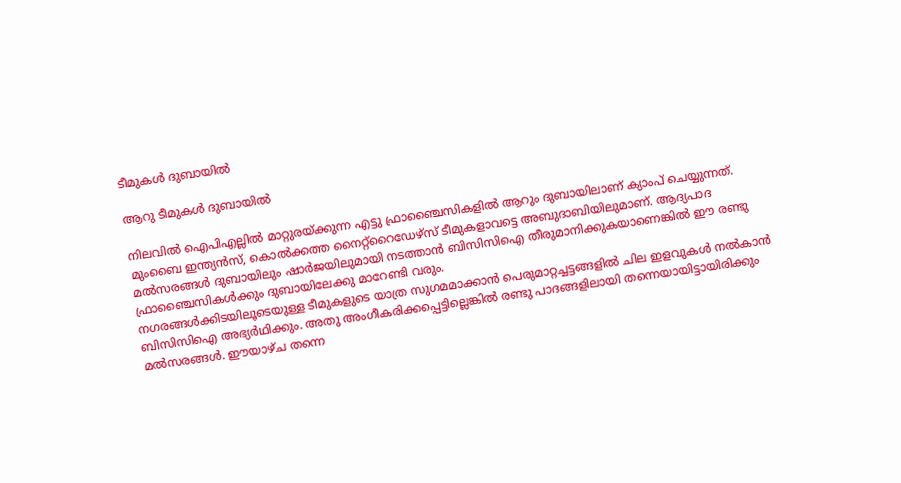ടീമുകള്‍ ദുബായില്‍

ആറു ടീമുകള്‍ ദുബായില്‍

നിലവില്‍ ഐപിഎല്ലില്‍ മാറ്റുരയ്ക്കുന്ന എട്ടു ഫ്രാഞ്ചൈസികളില്‍ ആറും ദുബായിലാണ് ക്യാംപ് ചെയ്യുന്നത്. മുംബൈ ഇന്ത്യന്‍സ്, കൊല്‍ക്കത്ത നൈറ്റ്‌റൈഡേഴ്‌സ് ടീമുകളാവട്ടെ അബുദാബിയിലുമാണ്. ആദ്യപാദ മല്‍സരങ്ങള്‍ ദുബായിലും ഷാര്‍ജയിലുമായി നടത്താന്‍ ബിസിസിഐ തീരുമാനിക്കുകയാണെങ്കില്‍ ഈ രണ്ടു ഫ്രാഞ്ചൈസികള്‍ക്കും ദുബായിലേക്കു മാറേണ്ടി വരും.
നഗരങ്ങള്‍ക്കിടയിലൂടെയുള്ള ടീമുകളുടെ യാത്ര സുഗമമാക്കാന്‍ പെരുമാറ്റച്ചട്ടങ്ങളില്‍ ചില ഇളവുകള്‍ നല്‍കാന്‍ ബിസിസിഐ അഭ്യര്‍ഥിക്കും. അതു അംഗീകരിക്കപ്പെട്ടില്ലെങ്കില്‍ രണ്ടു പാദങ്ങളിലായി തന്നെയായിട്ടായിരിക്കും മല്‍സരങ്ങള്‍. ഈയാഴ്ച തന്നെ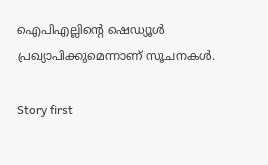ഐപിഎല്ലിന്റെ ഷെഡ്യൂള്‍ പ്രഖ്യാപിക്കുമെന്നാണ് സൂചനകള്‍.

Story first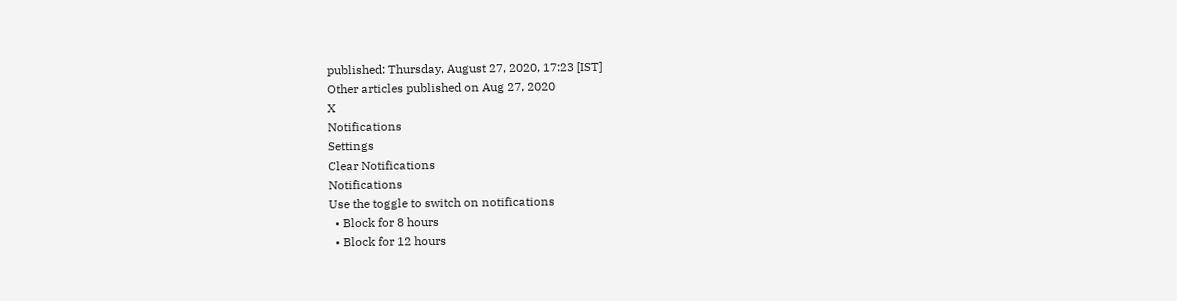published: Thursday, August 27, 2020, 17:23 [IST]
Other articles published on Aug 27, 2020
X
Notifications
Settings
Clear Notifications
Notifications
Use the toggle to switch on notifications
  • Block for 8 hours
  • Block for 12 hours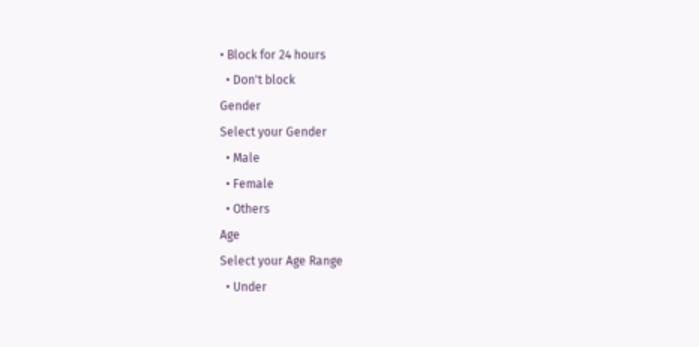• Block for 24 hours
  • Don't block
Gender
Select your Gender
  • Male
  • Female
  • Others
Age
Select your Age Range
  • Under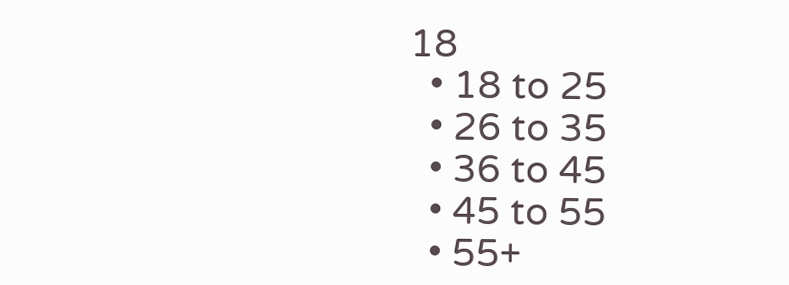18
  • 18 to 25
  • 26 to 35
  • 36 to 45
  • 45 to 55
  • 55+